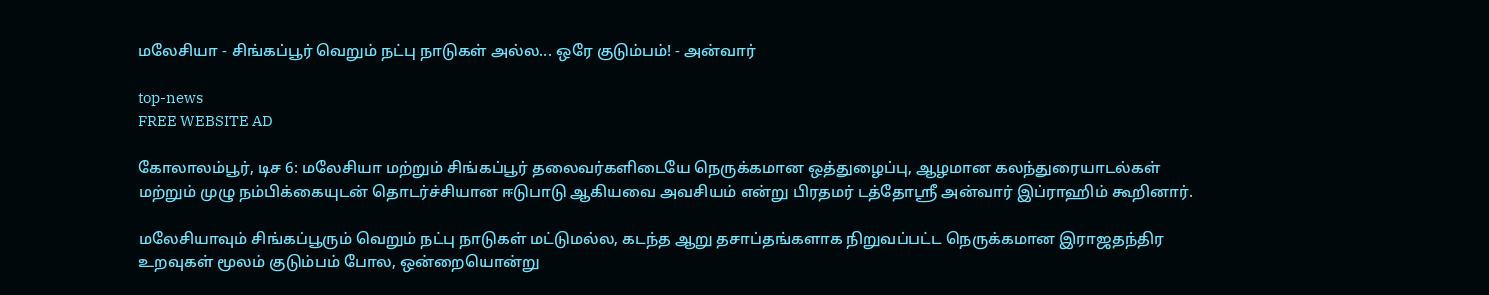மலேசியா - சிங்கப்பூர் வெறும் நட்பு நாடுகள் அல்ல... ஒரே குடும்பம்! - அன்வார்

top-news
FREE WEBSITE AD

கோலாலம்பூர், டிச 6: மலேசியா மற்றும் சிங்கப்பூர் தலைவர்களிடையே நெருக்கமான ஒத்துழைப்பு, ஆழமான கலந்துரையாடல்கள் மற்றும் முழு நம்பிக்கையுடன் தொடர்ச்சியான ஈடுபாடு ஆகியவை அவசியம் என்று பிரதமர் டத்தோஸ்ரீ அன்வார் இப்ராஹிம் கூறினார்.

மலேசியாவும் சிங்கப்பூரும் வெறும் நட்பு நாடுகள் மட்டுமல்ல, கடந்த ஆறு தசாப்தங்களாக நிறுவப்பட்ட நெருக்கமான இராஜதந்திர உறவுகள் மூலம் குடும்பம் போல, ஒன்றையொன்று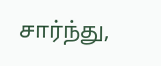சார்ந்து,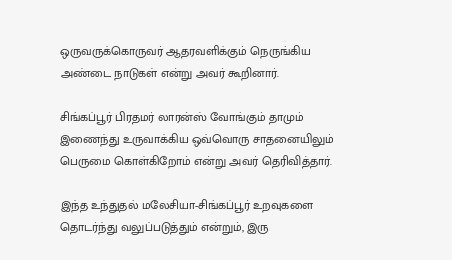ஒருவருக்கொருவர் ஆதரவளிக்கும் நெருங்கிய அண்டை நாடுகள் என்று அவர் கூறினார்.

சிங்கப்பூர் பிரதமர் லாரன்ஸ் வோங்கும் தாமும் இணைந்து உருவாக்கிய ஒவ்வொரு சாதனையிலும் பெருமை கொள்கிறோம் என்று அவர் தெரிவித்தார்.

இந்த உந்துதல் மலேசியா-சிங்கப்பூர் உறவுகளை தொடர்ந்து வலுப்படுத்தும் என்றும், இரு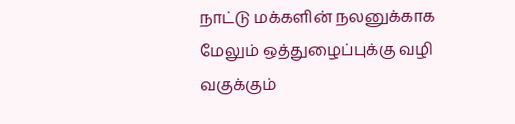நாட்டு மக்களின் நலனுக்காக மேலும் ஒத்துழைப்புக்கு வழி வகுக்கும்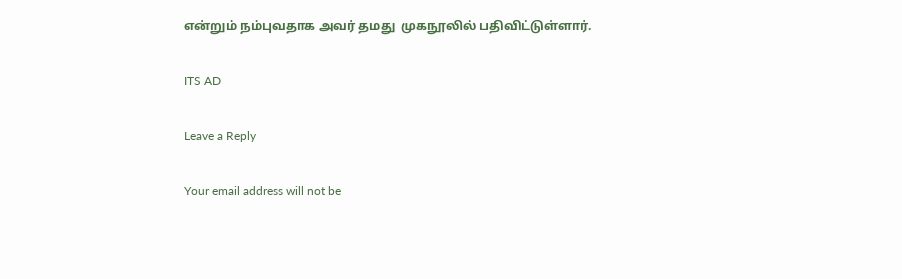என்றும் நம்புவதாக அவர் தமது  முகநூலில் பதிவிட்டுள்ளார்.

ITS AD

Leave a Reply

Your email address will not be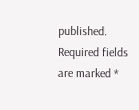published. Required fields are marked *